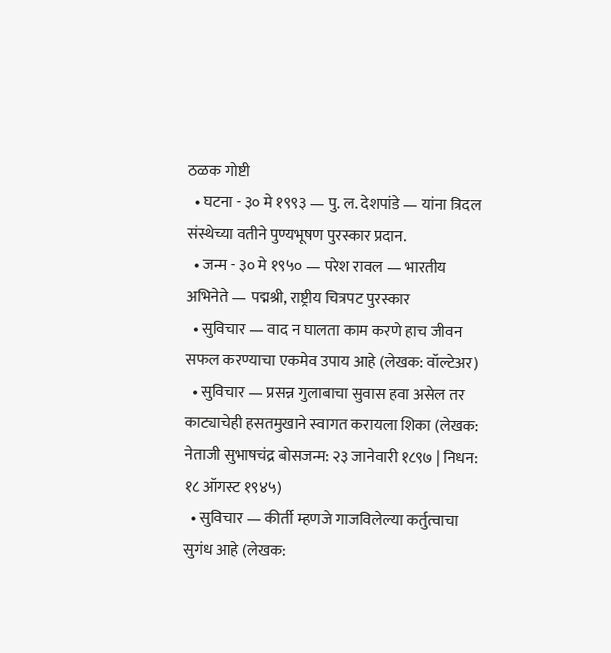ठळक गोष्टी
  • घटना - ३० मे १९९३ — पु. ल. देशपांडे — यांना त्रिदल संस्थेच्या वतीने पुण्यभूषण पुरस्कार प्रदान.
  • जन्म - ३० मे १९५० — परेश रावल — भारतीय अभिनेते — पद्मश्री, राष्ट्रीय चित्रपट पुरस्कार
  • सुविचार — वाद न घालता काम करणे हाच जीवन सफल करण्याचा एकमेव उपाय आहे (लेखक: वॉल्टेअर)
  • सुविचार — प्रसन्न गुलाबाचा सुवास हवा असेल तर काट्याचेही हसतमुखाने स्वागत करायला शिका (लेखक: नेताजी सुभाषचंद्र बोसजन्म: २३ जानेवारी १८९७ | निधन: १८ ऑगस्ट १९४५)
  • सुविचार — कीर्ती म्हणजे गाजविलेल्या कर्तुत्वाचा सुगंध आहे (लेखक: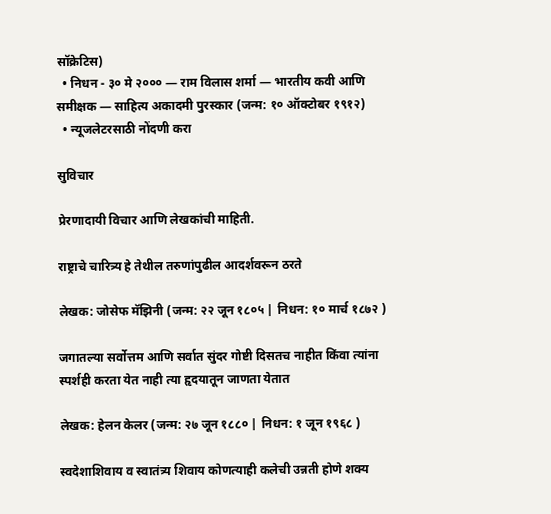सॉक्रेटिस)
  • निधन - ३० मे २००० — राम विलास शर्मा — भारतीय कवी आणि समीक्षक — साहित्य अकादमी पुरस्कार (जन्म: १० ऑक्टोबर १९१२)
  • न्यूजलेटरसाठी नोंदणी करा

सुविचार

प्रेरणादायी विचार आणि लेखकांची माहिती.

राष्ट्राचे चारित्र्य हे तेथील तरुणांपुढील आदर्शवरून ठरते

लेखक: जोसेफ मॅझिनी (जन्म: २२ जून १८०५ | निधन: १० मार्च १८७२ )

जगातल्या सर्वोत्तम आणि सर्वात सुंदर गोष्टी दिसतच नाहीत किंवा त्यांना स्पर्शही करता येत नाही त्या हृदयातून जाणता येतात

लेखक: हेलन केलर (जन्म: २७ जून १८८० | निधन: १ जून १९६८ )

स्वदेशाशिवाय व स्वातंत्र्य शिवाय कोणत्याही कलेची उन्नती होणे शक्य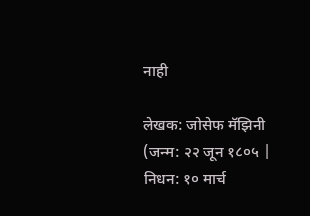नाही

लेखक: जोसेफ मॅझिनी (जन्म: २२ जून १८०५ | निधन: १० मार्च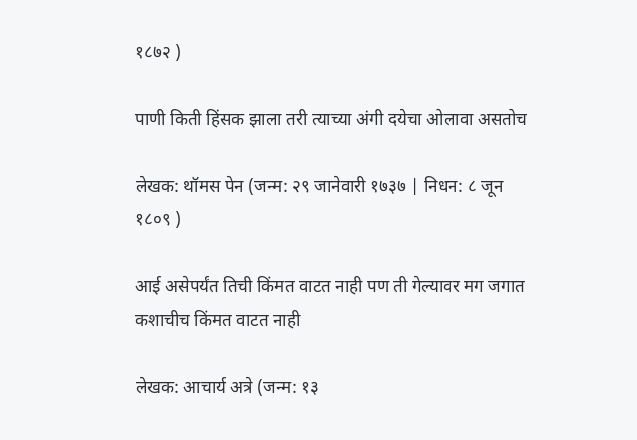१८७२ )

पाणी किती हिंसक झाला तरी त्याच्या अंगी दयेचा ओलावा असतोच

लेखक: थॉमस पेन (जन्म: २९ जानेवारी १७३७ | निधन: ८ जून १८०९ )

आई असेपर्यंत तिची किंमत वाटत नाही पण ती गेल्यावर मग जगात कशाचीच किंमत वाटत नाही

लेखक: आचार्य अत्रे (जन्म: १३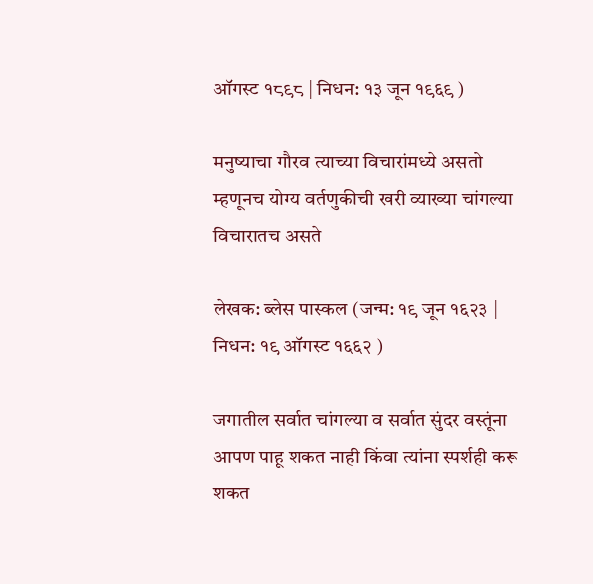ऑगस्ट १८९८ | निधन: १३ जून १९६९ )

मनुष्याचा गौरव त्याच्या विचारांमध्ये असतो म्हणूनच योग्य वर्तणुकीची खरी व्याख्या चांगल्या विचारातच असते

लेखक: ब्लेस पास्कल (जन्म: १९ जून १६२३ | निधन: १९ ऑगस्ट १६६२ )

जगातील सर्वात चांगल्या व सर्वात सुंदर वस्तूंना आपण पाहू शकत नाही किंवा त्यांना स्पर्शही करू शकत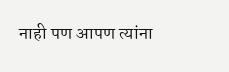नाही पण आपण त्यांना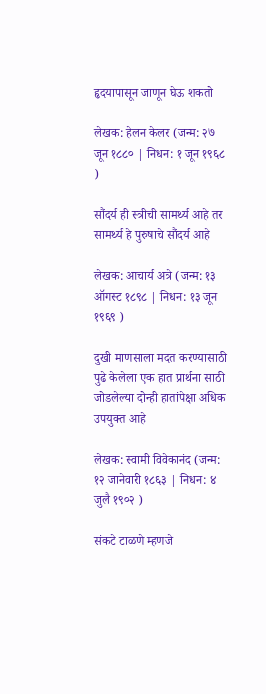हृदयापासून जाणून घेऊ शकतो

लेखक: हेलन केलर (जन्म: २७ जून १८८० | निधन: १ जून १९६८ )

सौंदर्य ही स्त्रीची सामर्थ्य आहे तर सामर्थ्य हे पुरुषाचे सौंदर्य आहे

लेखक: आचार्य अत्रे (जन्म: १३ ऑगस्ट १८९८ | निधन: १३ जून १९६९ )

दुखी माणसाला मदत करण्यासाठी पुढे केलेला एक हात प्रार्थना साठी जोडलेल्या दोन्ही हातांपेक्षा अधिक उपयुक्त आहे

लेखक: स्वामी विवेकानंद (जन्म: १२ जानेवारी १८६३ | निधन: ४ जुलै १९०२ )

संकटे टाळणे म्हणजे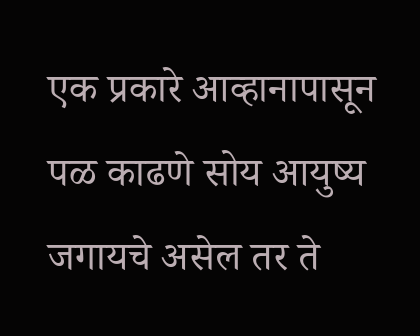एक प्रकारे आव्हानापासून पळ काढणे सोय आयुष्य जगायचे असेल तर ते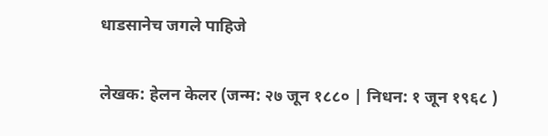धाडसानेच जगले पाहिजे

लेखक: हेलन केलर (जन्म: २७ जून १८८० | निधन: १ जून १९६८ )